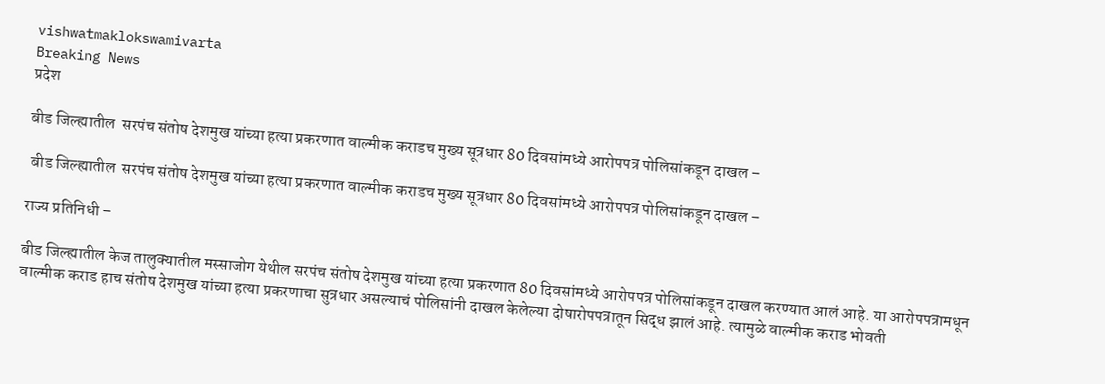vishwatmaklokswamivarta
Breaking News
प्रदेश

बीड जिल्ह्यातील  सरपंच संतोष देशमुख यांच्या हत्या प्रकरणात वाल्मीक कराडच मुख्य सूत्रधार 80 दिवसांमध्ये आरोपपत्र पोलिसांकडून दाखल –

 बीड जिल्ह्यातील  सरपंच संतोष देशमुख यांच्या हत्या प्रकरणात वाल्मीक कराडच मुख्य सूत्रधार 80 दिवसांमध्ये आरोपपत्र पोलिसांकडून दाखल –

राज्य प्रतिनिधी –

बीड जिल्ह्यातील केज तालुक्यातील मस्साजोग येथील सरपंच संतोष देशमुख यांच्या हत्या प्रकरणात 80 दिवसांमध्ये आरोपपत्र पोलिसांकडून दाखल करण्यात आलं आहे. या आरोपपत्रामधून वाल्मीक कराड हाच संतोष देशमुख यांच्या हत्या प्रकरणाचा सुत्रधार असल्याचं पोलिसांनी दाखल केलेल्या दोषारोपपत्रातून सिद्ध झालं आहे. त्यामुळे वाल्मीक कराड भोवती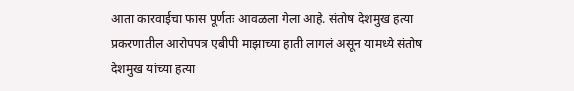आता कारवाईचा फास पूर्णतः आवळला गेला आहे. संतोष देशमुख हत्या प्रकरणातील आरोपपत्र एबीपी माझाच्या हाती लागलं असून यामध्ये संतोष देशमुख यांच्या हत्या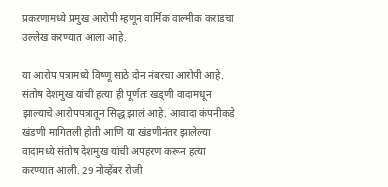प्रकरणामध्ये प्रमुख आरोपी म्हणून वार्मिक वाल्मीक कराडचा उल्लेख करण्यात आला आहे.

या आरोप पत्रामध्ये विष्णू साठे दोन नंबरचा आरोपी आहे.  संतोष देशमुख यांची हत्या ही पूर्णतः खड्णी वादामधून झाल्याचे आरोपपत्रातून सिद्ध झालं आहे. आवादा कंपनीकडे खंडणी मागितली होती आणि या खंडणीनंतर झालेल्या वादामध्ये संतोष देशमुख यांची अपहरण करून हत्या करण्यात आली. 29 नोव्हेंबर रोजी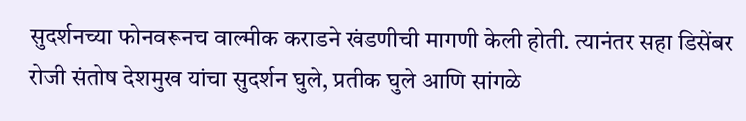सुदर्शनच्या फोनवरूनच वाल्मीक कराडने खंडणीची मागणी केली होती. त्यानंतर सहा डिसेंबर रोजी संतोष देशमुख यांचा सुदर्शन घुले, प्रतीक घुले आणि सांगळे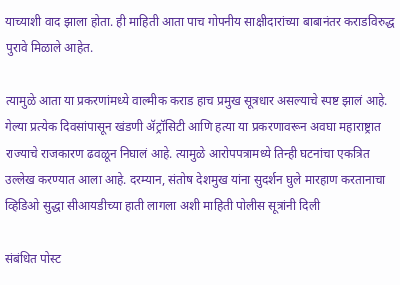याच्याशी वाद झाला होता. ही माहिती आता पाच गोपनीय साक्षीदारांच्या बाबानंतर कराडविरुद्ध पुरावे मिळाले आहेत.

त्यामुळे आता या प्रकरणांमध्ये वाल्मीक कराड हाच प्रमुख सूत्रधार असल्याचे स्पष्ट झालं आहे. गेल्या प्रत्येक दिवसांपासून खंडणी ॲट्रॉसिटी आणि हत्या या प्रकरणावरून अवघा महाराष्ट्रात राज्याचे राजकारण ढवळून निघालं आहे. त्यामुळे आरोपपत्रामध्ये तिन्ही घटनांचा एकत्रित उल्लेख करण्यात आला आहे. दरम्यान, संतोष देशमुख यांना सुदर्शन घुले मारहाण करतानाचा व्हिडिओ सुद्धा सीआयडीच्या हाती लागला अशी माहिती पोलीस सूत्रांनी दिली

संबंधित पोस्ट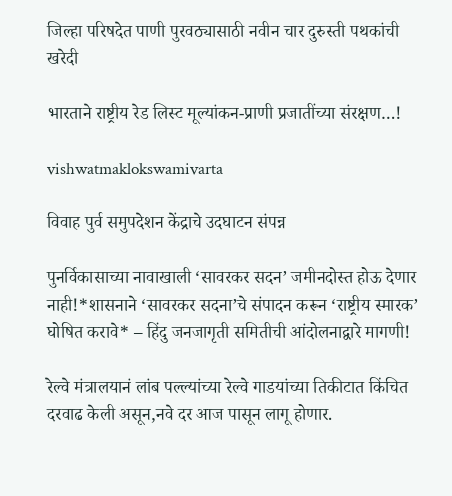जिल्हा परिषदेत पाणी पुरवठ्यासाठी नवीन चार दुरुस्ती पथकांची खरेदी

भारताने राष्ट्रीय रेड लिस्ट मूल्यांकन-प्राणी प्रजातींच्या संरक्षण…!

vishwatmaklokswamivarta

विवाह पुर्व समुपदेशन केंद्राचे उदघाटन संपन्न

पुनर्विकासाच्या नावाखाली ‘सावरकर सदन’ जमीनदोस्त होऊ देणार नाही!*शासनाने ‘सावरकर सदना’चे संपादन करून ‘राष्ट्रीय स्मारक’ घोषित करावे* – हिंदु जनजागृती समितीची आंदोलनाद्वारे मागणी!

रेल्वे मंत्रालयानं लांब पल्ल्यांच्या रेल्वे गाडयांच्या तिकीटात किंचित दरवाढ केली असून,नवे दर आज पासून लागू होणार.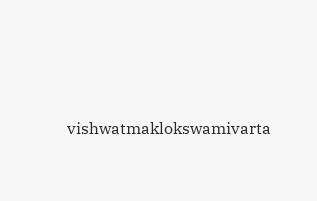vishwatmaklokswamivarta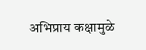अभिप्राय कक्षामुळे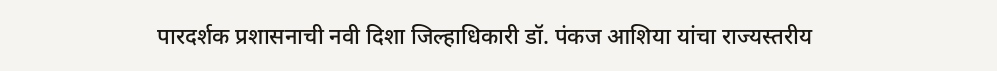पारदर्शक प्रशासनाची नवी दिशा जिल्हाधिकारी डॉ. पंकज आशिया यांचा राज्यस्तरीय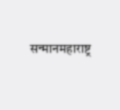सन्मानमहाराष्ट्र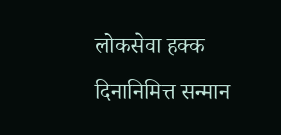लोकसेवा हक्क दिनानिमित्त सन्मान